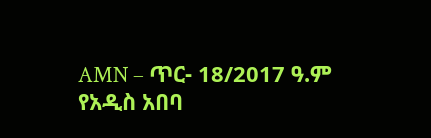AMN – ጥር- 18/2017 ዓ.ም
የአዲስ አበባ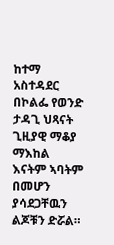ከተማ አስተዳደር በኮልፌ የወንድ ታዳጊ ህጻናት ጊዚያዊ ማቆያ ማእከል እናትም ኣባትም በመሆን ያሳደጋቸዉን ልጆቹን ድሯል።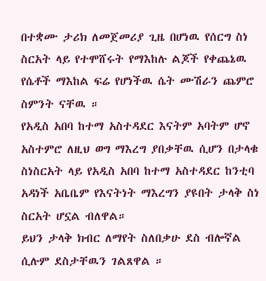በተቋሙ ታሪክ ለመጀመሪያ ጊዜ በሆነዉ የሰርግ ስነ ስርአት ላይ የተሞሸሩት የማእከሉ ልጆች የቀጨኔዉ የሴቶች ማእከል ፍሬ የሆነችዉ ሴት ሙሽራን ጨምሮ ስምንት ናቸዉ ።
የአዲስ አበባ ከተማ አስተዳደር እናትም አባትም ሆኖ አስተምሮ ለዚህ ወግ ማእረግ ያበቃቸዉ ሲሆን በታላቁ ስነስርአት ላይ የአዲስ አበባ ከተማ አስተዳደር ከንቲባ አዳነች አቤቤም የእናትነት ማእረግን ያዩበት ታላቅ ስነ ስርአት ሆኗል ብለዋል።
ይህን ታላቅ ክብር ለማየት ስለበቃሁ ደስ ብሎኛል ሲሉም ደስታቸዉን ገልጸዋል ።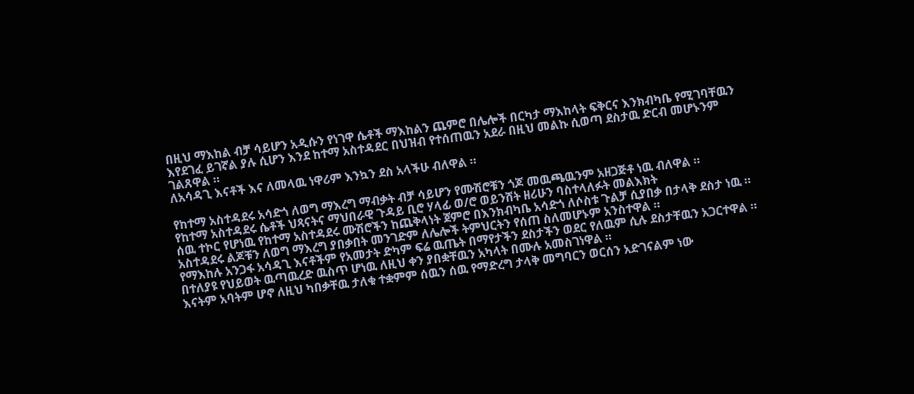በዚህ ማእከል ብቻ ሳይሆን አዲሱን የነገዋ ሴቶች ማእከልን ጨምሮ በሌሎች በርካታ ማእከላት ፍቅርና እንክብካቤ የሚገባቸዉን እየደገፈ ይገኛል ያሉ ሲሆን እንደ ከተማ አስተዳደር በህዝብ የተሰጠዉን አደራ በዚህ መልኩ ሲወጣ ደስታዉ ድርብ መሆኑንም ገልጸዋል ።
ለአሳዳጊ እናቶች እና ለመላዉ ነዋሪም እንኳን ደስ አላችሁ ብለዋል ።

የከተማ አስተዳደሩ አሳድጎ ለወግ ማእረግ ማብቃት ብቻ ሳይሆን የሙሽሮቹን ጎጆ መዉጫዉንም አዘጋጅቶ ነዉ ብለዋል ።
የከተማ አስተዳደሩ ሴቶች ህጻናትና ማህበራዊ ጉዳይ ቢሮ ሃላፊ ወ/ሮ ወይንሸት ዘሪሁን ባስተላለፉት መልእክት
ሰዉ ተኮር የሆነዉ የከተማ አስተዳደሩ ሙሽሮችን ከጨቅላነት ጀምሮ በእንክብካቤ አሳድጎ ለሶስቱ ጉልቻ ሲያበቃ በታላቅ ደስታ ነዉ ።
አስተዳደሩ ልጆቹን ለወግ ማእረግ ያበቃበት መንገድም ለሌሎች ትምህርትን የሰጠ ስለመሆኑም አንስተዋል ።
የማእከሉ አንጋፋ አሳዳጊ እናቶችም የአመታት ድካም ፍሬ ዉጤት በማየታችን ደስታችን ወደር የለዉም ሲሉ ደስታቸዉን አጋርተዋል ።
በተለያዩ የህይወት ዉጣዉረድ ዉስጥ ሆነዉ ለዚህ ቀን ያበቋቸዉን አካላት በሙሉ አመስገነዋል ።
እናትም አባትም ሆኖ ለዚህ ካበቃቸዉ ታለቁ ተቋምም ሰዉን ሰዉ የማድረግ ታላቅ መግባርን ወርሰን አድገናልም ነው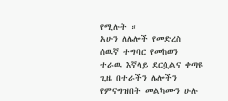የሚሉት ።
አሁን ለሌሎች የመድረስ ሰዉኛ ተግባር የመከወን ተራዉ እኛላይ ደርሷልና ቀጣዩ ጊዜ በተራችን ሌሎችን የምናግዝበት መልካሙን ሁሉ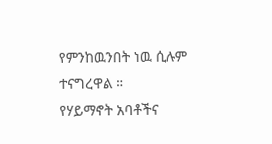የምንከዉንበት ነዉ ሲሉም ተናግረዋል ።
የሃይማኖት አባቶችና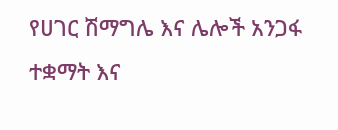የሀገር ሽማግሌ እና ሌሎች አንጋፋ ተቋማት እና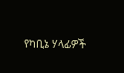የካቢኔ ሃላፊዎች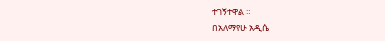ተገኝተዋል ።
በአለማየሁ አዲሴ